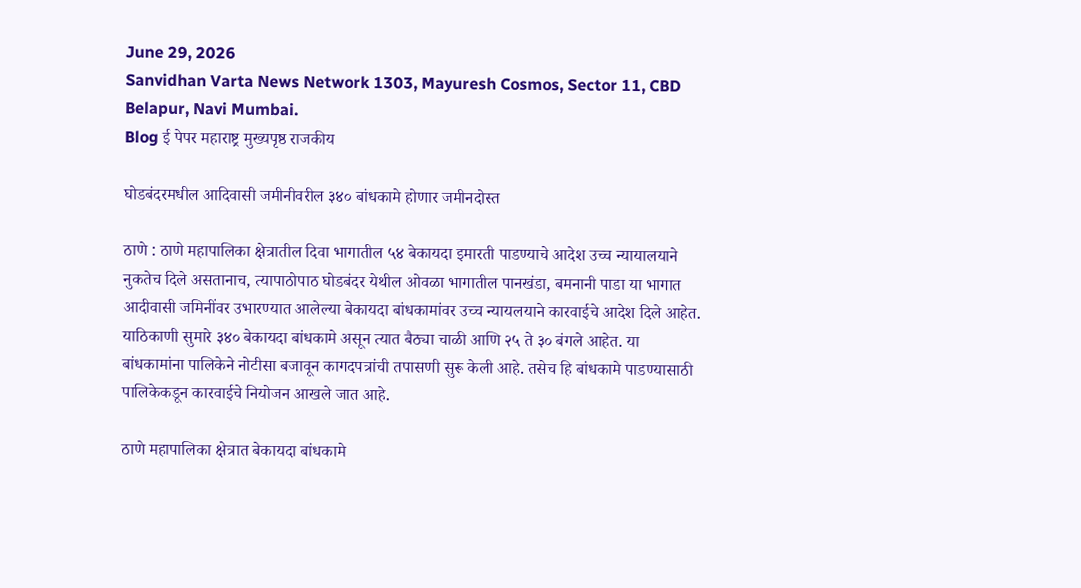June 29, 2026
Sanvidhan Varta News Network 1303, Mayuresh Cosmos, Sector 11, CBD Belapur, Navi Mumbai.
Blog ई पेपर महाराष्ट्र मुख्यपृष्ठ राजकीय

घोडबंदरमधील आदिवासी जमीनीवरील ३४० बांधकामे होणार जमीनदोस्त

ठाणे : ठाणे महापालिका क्षेत्रातील दिवा भागातील ५४ बेकायदा इमारती पाडण्याचे आदेश उच्च न्यायालयाने नुकतेच दिले असतानाच, त्यापाठोपाठ घोडबंदर येथील ओवळा भागातील पानखंडा, बमनानी पाडा या भागात आदीवासी जमिनींवर उभारण्यात आलेल्या बेकायदा बांधकामांवर उच्च न्यायलयाने कारवाईचे आदेश दिले आहेत. याठिकाणी सुमारे ३४० बेकायदा बांधकामे असून त्यात बैठ्या चाळी आणि २५ ते ३० बंगले आहेत. या बांधकामांना पालिकेने नोटीसा बजावून कागदपत्रांची तपासणी सुरू केली आहे. तसेच हि बांधकामे पाडण्यासाठी पालिकेकडून कारवाईचे नियोजन आखले जात आहे.

ठाणे महापालिका क्षेत्रात बेकायदा बांधकामे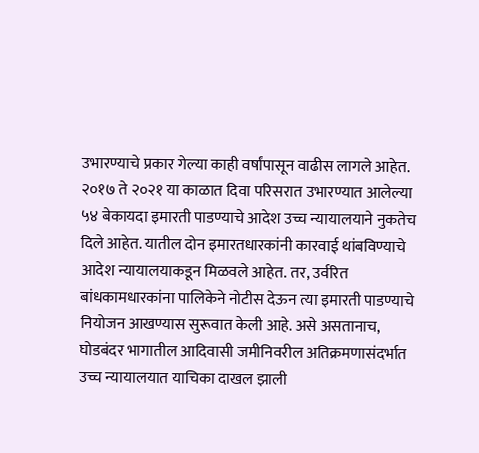उभारण्याचे प्रकार गेल्या काही वर्षांपासून वाढीस लागले आहेत. २०१७ ते २०२१ या काळात दिवा परिसरात उभारण्यात आलेल्या ५४ बेकायदा इमारती पाडण्याचे आदेश उच्च न्यायालयाने नुकतेच दिले आहेत. यातील दोन इमारतधारकांनी कारवाई थांबविण्याचे आदेश न्यायालयाकडून मिळवले आहेत. तर, उर्वरित बांधकामधारकांना पालिकेने नोटीस देऊन त्या इमारती पाडण्याचे नियोजन आखण्यास सुरूवात केली आहे. असे असतानाच, घोडबंदर भागातील आदिवासी जमीनिवरील अतिक्रमणासंदर्भात उच्च न्यायालयात याचिका दाखल झाली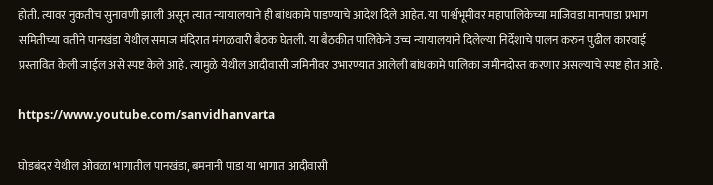होती. त्यावर नुकतीच सुनावणी झाली असून त्यात न्यायालयाने ही बांधकामे पाडण्याचे आदेश दिले आहेत. या पार्श्वभूमीवर महापालिकेच्या माजिवडा मानपाडा प्रभाग समितीच्या वतीने पानखंडा येथील समाज मंदिरात मंगळवारी बैठक घेतली. या बैठकीत पालिकेने उच्च न्यायालयाने दिलेल्या निर्देशाचे पालन करुन पुढील कारवाई प्रस्तावित केली जाईल असे स्पष्ट केले आहे. त्यामुळे येथील आदीवासी जमिनीवर उभारण्यात आलेली बांधकामे पालिका जमीनदोस्त करणार असल्याचे स्पष्ट होत आहे.

https://www.youtube.com/sanvidhanvarta

घोडबंदर येथील ओवळा भागातील पानखंडा, बमनानी पाडा या भागात आदीवासी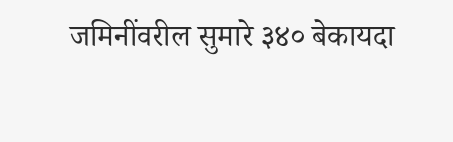जमिनींवरील सुमारे ३४० बेकायदा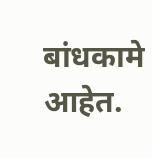बांधकामे आहेत.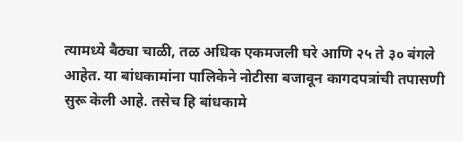त्यामध्ये बैठ्या चाळी, तळ अधिक एकमजली घरे आणि २५ ते ३० बंगले आहेत. या बांधकामांना पालिकेने नोटीसा बजावून कागदपत्रांची तपासणी सुरू केली आहे. तसेच हि बांधकामे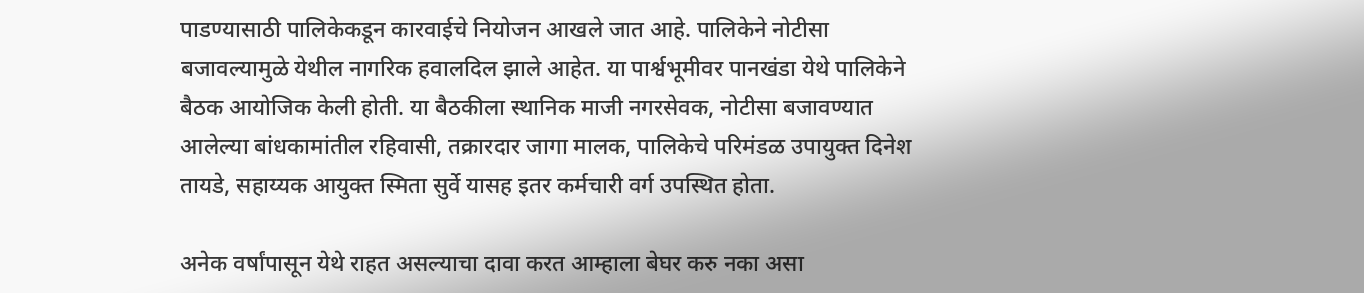पाडण्यासाठी पालिकेकडून कारवाईचे नियोजन आखले जात आहे. पालिकेने नोटीसा बजावल्यामुळे येथील नागरिक हवालदिल झाले आहेत. या पार्श्वभूमीवर पानखंडा येथे पालिकेने बैठक आयोजिक केली होती. या बैठकीला स्थानिक माजी नगरसेवक, नोटीसा बजावण्यात आलेल्या बांधकामांतील रहिवासी, तक्रारदार जागा मालक, पालिकेचे परिमंडळ उपायुक्त दिनेश तायडे, सहाय्यक आयुक्त स्मिता सुर्वे यासह इतर कर्मचारी वर्ग उपस्थित होता.

अनेक वर्षांपासून येथे राहत असल्याचा दावा करत आम्हाला बेघर करु नका असा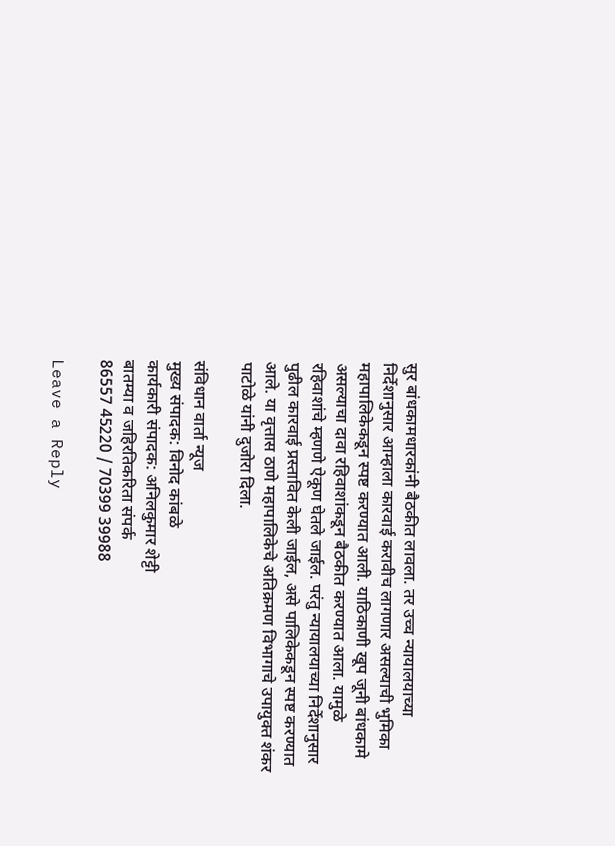सुर बांधकामधारकांनी बैठकीत लावला. तर उच्च न्यायालयाच्या निर्देशानुसार आम्हाला कारवाई करावीच लागणार असल्याची भुमिका महापालिकेकडून स्पष्ट करण्यात आली. याठिकाणी खूप जूनी बांधकामे असल्याचा दावा रहिवाशांकडून बैठकीत करण्यात आला. यामुळे रहिवाशांचे म्हणणे ऐकूण घेतले जाईल. परंतु न्यायालयाच्या निर्देशानुसार पुढील कारवाई प्रस्तावित केली जाईल, असे पालिकेकडून स्पष्ट करण्यात आले. या वृत्तास ठाणे महापालिकेचे अतिक्रमण विभागाचे उपायुक्त शंकर पाटोळे यांनी दुजोरा दिला.

संविधान वार्ता न्यूज
मुख्य संपादक: विनोद कांबळे
कार्यकारी संपादक: अनिलकुमार शेट्टी
बातम्या व जहिरतिकरिता संपर्क
86557 45220 / 70399 39988

Leave a Reply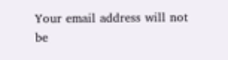Your email address will not be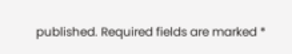published. Required fields are marked *